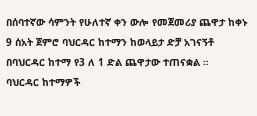በሰባተኛው ሳምንት የሁለተኛ ቀን ውሎ የመጀመሪያ ጨዋታ ከቀኑ 9 ሰአት ጀምሮ ባህርዳር ከተማን ከወላይታ ድቻ አገናኝቶ በባህርዳር ከተማ የ3 ለ 1 ድል ጨዋታው ተጠናቋል ።
ባህርዳር ከተማዎች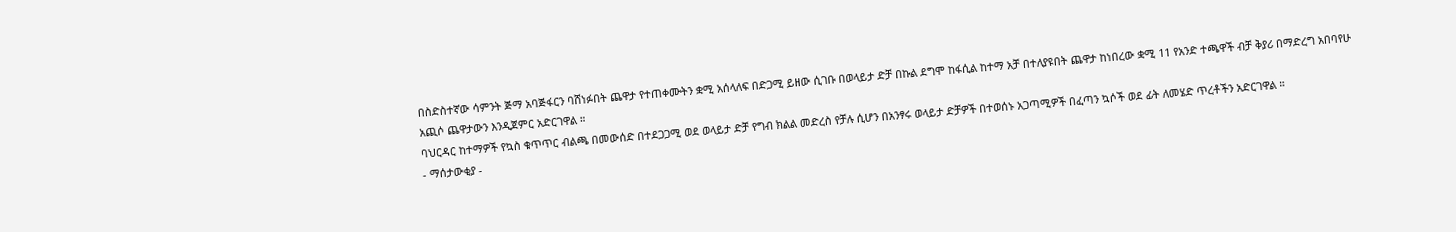በስድስተኛው ሳምንት ጅማ አባጅፋርን ባሸነፉበት ጨዋታ የተጠቀሙትን ቋሚ አሰላለፍ በድጋሚ ይዘው ሲገቡ በወላይታ ድቻ በኩል ደግሞ ከፋሲል ከተማ አቻ በተለያዩበት ጨዋታ ከነበረው ቋሚ 11 የአንድ ተጫዋች ብቻ ቅያሪ በማድረግ አበባየሁ አጪሶ ጨዋታውን እንዲጀምር አድርገዋል ።
ባህርዳር ከተማዎች የኳስ ቁጥጥር ብልጫ በመውሰድ በተደጋጋሚ ወደ ወላይታ ድቻ የግብ ክልል መድረስ የቻሉ ሲሆን በአንፃሩ ወላይታ ድቻዎች በተወሰኑ አጋጣሚዎች በፈጣን ኳሶች ወደ ፊት ለመሄድ ጥረቶችን አድርገዋል ።
- ማሰታውቂያ -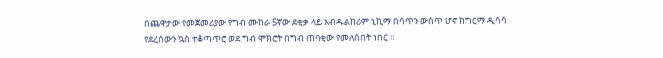በጨዋታው የመጀመሪያው የግብ ሙከራ 5ኛው ደቂቃ ላይ አብዱልከሪም ኒኪማ በሳጥን ውስጥ ሆኖ ከግርማ ዲሳሳ የደረሰውን ኳስ ተቆጣጥሮ ወደ ግብ ሞክሮት በግብ ጠባቂው የመለሰበት ነበር ።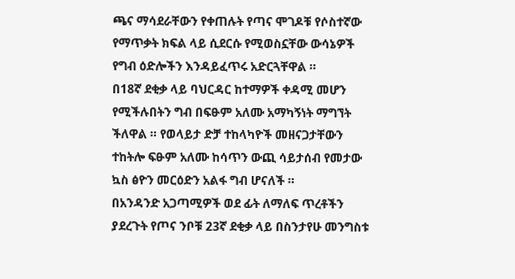ጫና ማሳደራቸውን የቀጠሉት የጣና ሞገዶቹ የሶስተኛው የማጥቃት ክፍል ላይ ሲደርሱ የሚወስኗቸው ውሳኔዎች የግብ ዕድሎችን እንዳይፈጥሩ አድርጓቸዋል ።
በ18ኛ ደቂቃ ላይ ባህርዳር ከተማዎች ቀዳሚ መሆን የሚችሉበትን ግብ በፍፁም አለሙ አማካኝነት ማግኘት ችለዋል ። የወላይታ ድቻ ተከላካዮች መዘናጋታቸውን ተከትሎ ፍፁም አለሙ ከሳጥን ውጪ ሳይታሰብ የመታው ኳስ ፅዮን መርዕድን አልፋ ግብ ሆናለች ።
በአንዳንድ አጋጣሚዎች ወደ ፊት ለማለፍ ጥረቶችን ያደረጉት የጦና ንቦቹ 23ኛ ደቂቃ ላይ በስንታየሁ መንግስቱ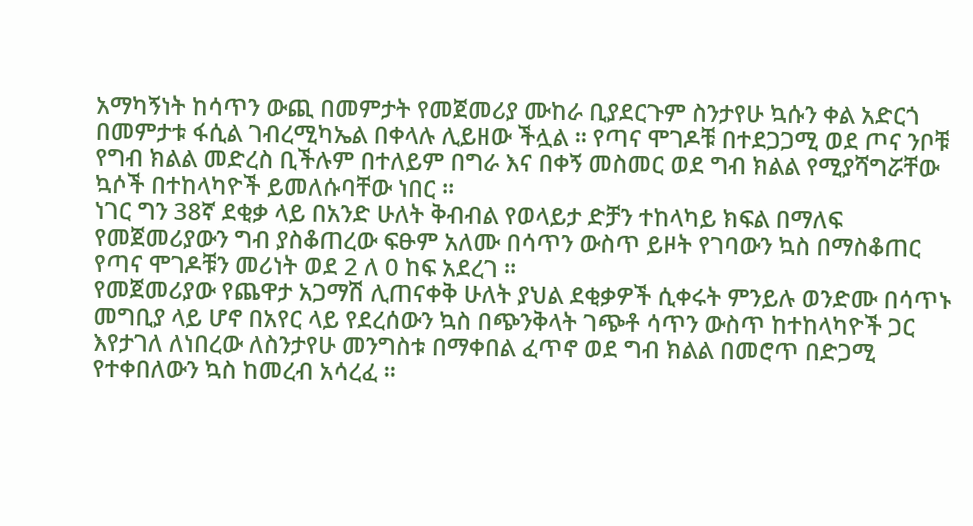አማካኝነት ከሳጥን ውጪ በመምታት የመጀመሪያ ሙከራ ቢያደርጉም ስንታየሁ ኳሱን ቀል አድርጎ በመምታቱ ፋሲል ገብረሚካኤል በቀላሉ ሊይዘው ችሏል ። የጣና ሞገዶቹ በተደጋጋሚ ወደ ጦና ንቦቹ የግብ ክልል መድረስ ቢችሉም በተለይም በግራ እና በቀኝ መስመር ወደ ግብ ክልል የሚያሻግሯቸው ኳሶች በተከላካዮች ይመለሱባቸው ነበር ።
ነገር ግን 38ኛ ደቂቃ ላይ በአንድ ሁለት ቅብብል የወላይታ ድቻን ተከላካይ ክፍል በማለፍ የመጀመሪያውን ግብ ያስቆጠረው ፍፁም አለሙ በሳጥን ውስጥ ይዞት የገባውን ኳስ በማስቆጠር የጣና ሞገዶቹን መሪነት ወደ 2 ለ 0 ከፍ አደረገ ።
የመጀመሪያው የጨዋታ አጋማሽ ሊጠናቀቅ ሁለት ያህል ደቂቃዎች ሲቀሩት ምንይሉ ወንድሙ በሳጥኑ መግቢያ ላይ ሆኖ በአየር ላይ የደረሰውን ኳስ በጭንቅላት ገጭቶ ሳጥን ውስጥ ከተከላካዮች ጋር እየታገለ ለነበረው ለስንታየሁ መንግስቱ በማቀበል ፈጥኖ ወደ ግብ ክልል በመሮጥ በድጋሚ የተቀበለውን ኳስ ከመረብ አሳረፈ ።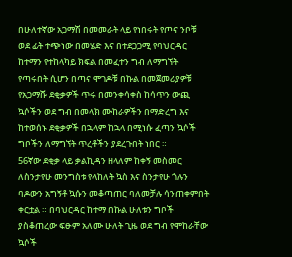በሁለተኛው አጋማሽ በመመራት ላይ የነበሩት የጦና ንቦቹ ወደ ፊት ተጭነው በመሄድ እና በተደጋጋሚ የባህርዳር ከተማን የተከላካይ ክፍል በመፈተን ግብ ለማግኘት የጣሩበት ሲሆን በጣና ሞገዶቹ በኩል በመጀመሪያዎቹ የአጋማሹ ደቂቃዎች ጥሩ በመንቀሳቀስ ከሳጥን ውጪ ኳሶችን ወደ ግብ በመላክ ሙከራዎችን በማድረግ እና ከተወሰኑ ደቂቃዎች በኋላም ከኋላ በሚነሱ ፈጣን ኳሶች ግቦችን ለማግኘት ጥረቶችን ያደረጉበት ነበር ።
56ኛው ደቂቃ ላይ ቃልኪዳን ዘላለም ከቀኝ መስመር ለስንታየሁ መንግስቱ የላከለት ኳስ እና ስንታየሁ ጎሉን ባዶውን አግኝቶ ኳሱን መቆጣጠር ባለመቻሉ ሳንጠቀምበት ቀርቷል ። በባህርዳር ከተማ በኩል ሁለቱን ግቦች ያስቆጠረው ፍፁም አለሙ ሁለት ጊዜ ወደ ግብ የሞከራቸው ኳሶች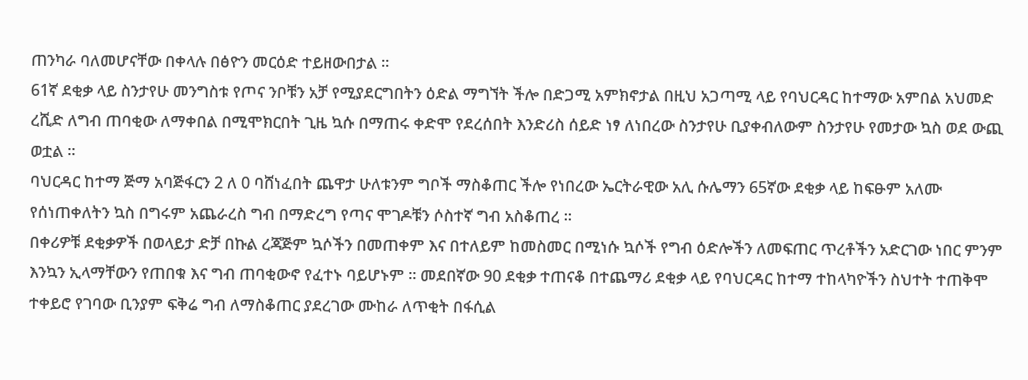ጠንካራ ባለመሆናቸው በቀላሉ በፅዮን መርዕድ ተይዘውበታል ።
61ኛ ደቂቃ ላይ ስንታየሁ መንግስቱ የጦና ንቦቹን አቻ የሚያደርግበትን ዕድል ማግኘት ችሎ በድጋሚ አምክኖታል በዚህ አጋጣሚ ላይ የባህርዳር ከተማው አምበል አህመድ ረሺድ ለግብ ጠባቂው ለማቀበል በሚሞክርበት ጊዜ ኳሱ በማጠሩ ቀድሞ የደረሰበት እንድሪስ ሰይድ ነፃ ለነበረው ስንታየሁ ቢያቀብለውም ስንታየሁ የመታው ኳስ ወደ ውጪ ወቷል ።
ባህርዳር ከተማ ጅማ አባጅፋርን 2 ለ 0 ባሸነፈበት ጨዋታ ሁለቱንም ግቦች ማስቆጠር ችሎ የነበረው ኤርትራዊው አሊ ሱሌማን 65ኛው ደቂቃ ላይ ከፍፁም አለሙ የሰነጠቀለትን ኳስ በግሩም አጨራረስ ግብ በማድረግ የጣና ሞገዶቹን ሶስተኛ ግብ አስቆጠረ ።
በቀሪዎቹ ደቂቃዎች በወላይታ ድቻ በኩል ረጃጅም ኳሶችን በመጠቀም እና በተለይም ከመስመር በሚነሱ ኳሶች የግብ ዕድሎችን ለመፍጠር ጥረቶችን አድርገው ነበር ምንም እንኳን ኢላማቸውን የጠበቁ እና ግብ ጠባቂውኖ የፈተኑ ባይሆኑም ። መደበኛው 90 ደቂቃ ተጠናቆ በተጨማሪ ደቂቃ ላይ የባህርዳር ከተማ ተከላካዮችን ስህተት ተጠቅሞ ተቀይሮ የገባው ቢንያም ፍቅሬ ግብ ለማስቆጠር ያደረገው ሙከራ ለጥቂት በፋሲል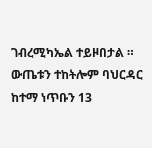ገብረሚካኤል ተይዞበታል ።
ውጤቱን ተከትሎም ባህርዳር ከተማ ነጥቡን 13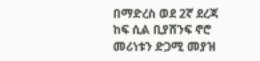በማድረስ ወደ 2ኛ ደረጃ ከፍ ሲል ቢያሸንፍ ኖሮ መሪነቱን ድጋሚ መያዝ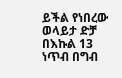ይችል የነበረው ወላይታ ድቻ በእኩል 13 ነጥብ በግብ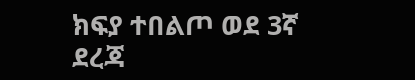ክፍያ ተበልጦ ወደ 3ኛ ደረጃ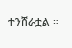ተንሸራቷል ።